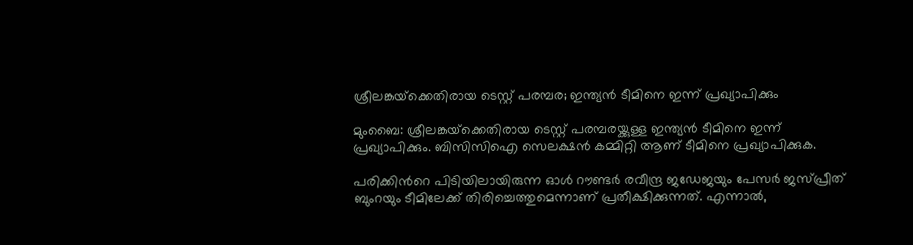ശ്രീലങ്കയ്‌ക്കെതിരായ ടെസ്റ്റ് പരമ്പര; ഇന്ത്യൻ ടീമിനെ ഇന്ന് പ്രഖ്യാപിക്കും

മുംബൈ: ശ്രീലങ്കയ്‌ക്കെതിരായ ടെസ്റ്റ് പരമ്പരയ്ക്കുള്ള ഇന്ത്യൻ ടീമിനെ ഇന്ന് പ്രഖ്യാപിക്കും. ബിസിസിഐ സെലക്ഷൻ കമ്മിറ്റി ആണ് ടീമിനെ പ്രഖ്യാപിക്കുക.

പരിക്കിന്‍റെ പിടിയിലായിരുന്ന ഓൾ റൗണ്ടർ രവീന്ദ്ര ജഡേജയും പേസർ ജസ്പ്രീത് ബുംറയും ടീമിലേക്ക് തിരിച്ചെത്തുമെന്നാണ് പ്രതീക്ഷിക്കുന്നത്. എന്നാൽ,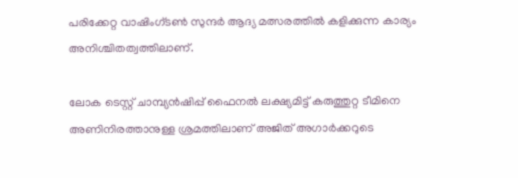പരിക്കേറ്റ വാഷിംഗ്ടൺ സുന്ദർ ആദ്യ മത്സരത്തിൽ കളിക്കുന്ന കാര്യം അനിശ്ചിതത്വത്തിലാണ്.

ലോക ടെസ്റ്റ് ചാമ്പ്യൻഷിപ്പ് ഫൈനൽ ലക്ഷ്യമിട്ട് കരുത്തുറ്റ ടീമിനെ അണിനിരത്താനുള്ള ശ്രമത്തിലാണ് അജിത് അഗാർക്കറുടെ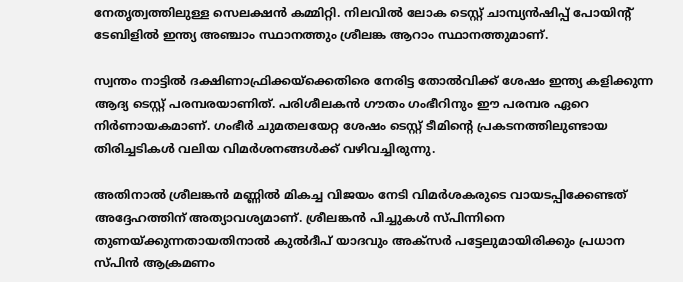നേതൃത്വത്തിലുള്ള സെലക്ഷൻ കമ്മിറ്റി. നിലവിൽ ലോക ടെസ്റ്റ് ചാമ്പ്യൻഷിപ്പ് പോയിന്‍റ് ടേബിളിൽ ഇന്ത്യ അഞ്ചാം സ്ഥാനത്തും ശ്രീലങ്ക ആറാം സ്ഥാനത്തുമാണ്.

സ്വന്തം നാട്ടിൽ ദക്ഷിണാഫ്രിക്കയ്‌ക്കെതിരെ നേരിട്ട തോൽവിക്ക് ശേഷം ഇന്ത്യ കളിക്കുന്ന ആദ്യ ടെസ്റ്റ് പരമ്പരയാണിത്. പരിശീലകൻ ഗൗതം ഗംഭീറിനും ഈ പരമ്പര ഏറെ നിർണായകമാണ്. ഗംഭീർ ചുമതലയേറ്റ ശേഷം ടെസ്റ്റ് ടീമിന്‍റെ പ്രകടനത്തിലുണ്ടായ തിരിച്ചടികൾ വലിയ വിമർശനങ്ങൾക്ക് വഴിവച്ചിരുന്നു.

അതിനാൽ ശ്രീലങ്കൻ മണ്ണിൽ മികച്ച വിജയം നേടി വിമർശകരുടെ വായടപ്പിക്കേണ്ടത് അദ്ദേഹത്തിന് അത്യാവശ്യമാണ്. ശ്രീലങ്കൻ പിച്ചുകൾ സ്പിന്നിനെ തുണയ്ക്കുന്നതായതിനാൽ കുൽദീപ് യാദവും അക്സർ പട്ടേലുമായിരിക്കും പ്രധാന സ്പിൻ ആക്രമണം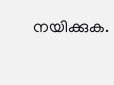നയിക്കുക.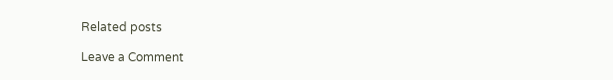Related posts

Leave a Comment